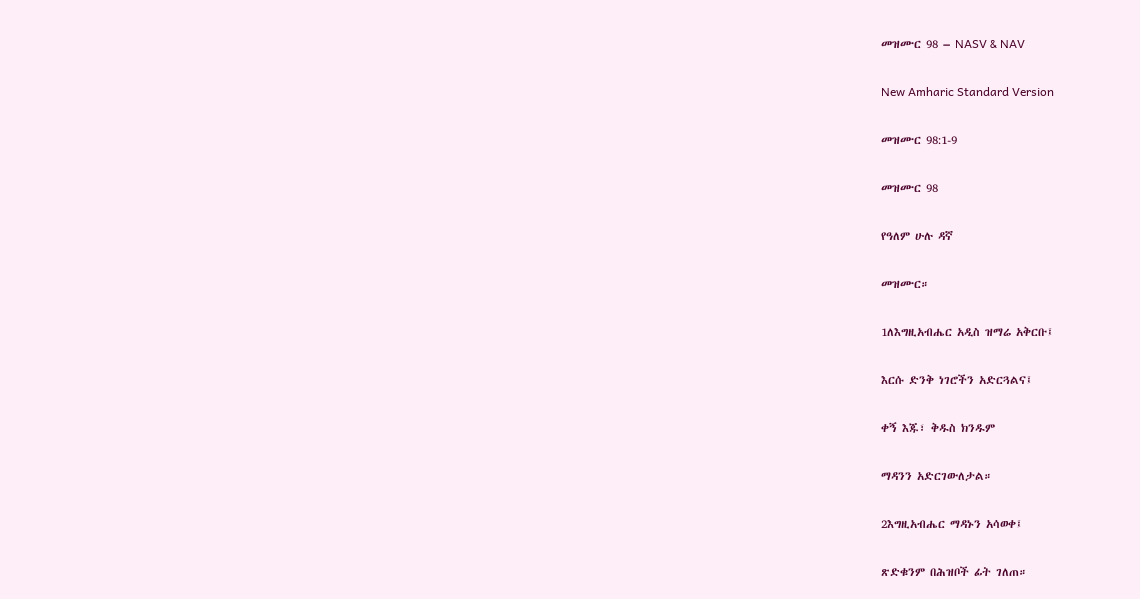መዝሙር 98 – NASV & NAV

New Amharic Standard Version

መዝሙር 98:1-9

መዝሙር 98

የዓለም ሁሉ ዳኛ

መዝሙር።

1ለእግዚአብሔር አዲስ ዝማሬ አቅርቡ፤

እርሱ ድንቅ ነገሮችን አድርጓልና፤

ቀኝ እጁ፣ ቅዱስ ክንዱም

ማዳንን አድርገውለታል።

2እግዚአብሔር ማዳኑን አሳወቀ፤

ጽድቁንም በሕዝቦች ፊት ገለጠ።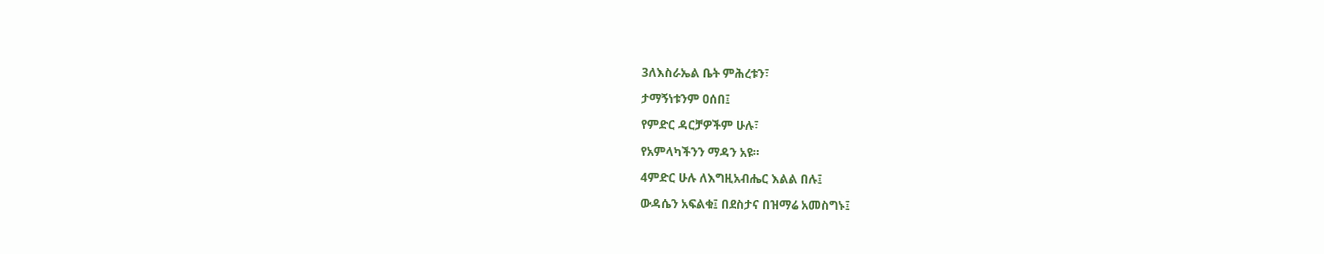3ለእስራኤል ቤት ምሕረቱን፣

ታማኝነቱንም ዐሰበ፤

የምድር ዳርቻዎችም ሁሉ፣

የአምላካችንን ማዳን አዩ።

4ምድር ሁሉ ለእግዚአብሔር እልል በሉ፤

ውዳሴን አፍልቁ፤ በደስታና በዝማሬ አመስግኑ፤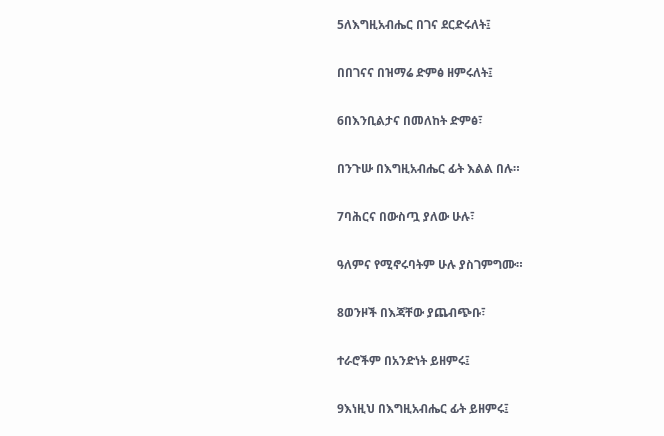5ለእግዚአብሔር በገና ደርድሩለት፤

በበገናና በዝማሬ ድምፅ ዘምሩለት፤

6በእንቢልታና በመለከት ድምፅ፣

በንጉሡ በእግዚአብሔር ፊት እልል በሉ።

7ባሕርና በውስጧ ያለው ሁሉ፣

ዓለምና የሚኖሩባትም ሁሉ ያስገምግሙ።

8ወንዞች በእጃቸው ያጨብጭቡ፣

ተራሮችም በአንድነት ይዘምሩ፤

9እነዚህ በእግዚአብሔር ፊት ይዘምሩ፤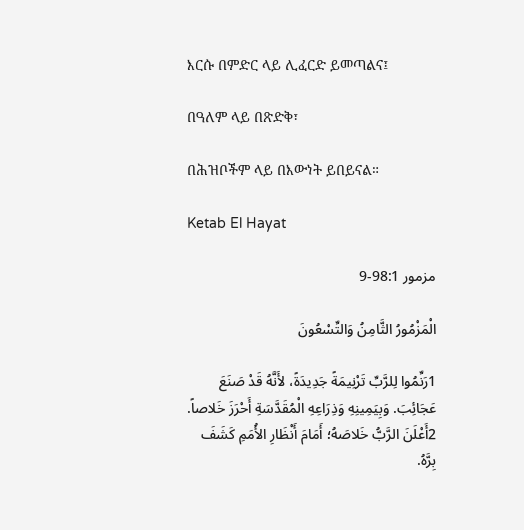እርሱ በምድር ላይ ሊፈርድ ይመጣልና፤

በዓለም ላይ በጽድቅ፣

በሕዝቦችም ላይ በእውነት ይበይናል።

Ketab El Hayat

مزمور 98:1-9

الْمَزْمُورُ الثَّامِنُ وَالتِّسْعُونَ

1رَنِّمُوا لِلرَّبِّ تَرْنِيمَةً جَدِيدَةً، لأَنَّهُ قَدْ صَنَعَ عَجَائِبَ. وَبِيَمِينِهِ وَذِرَاعِهِ الْمُقَدَّسَةِ أَحْرَزَ خَلاصاً. 2أَعْلَنَ الرَّبُّ خَلاصَهُ؛ أَمَامَ أَنْظَارِ الأُمَمِ كَشَفَ بِرَّهُ.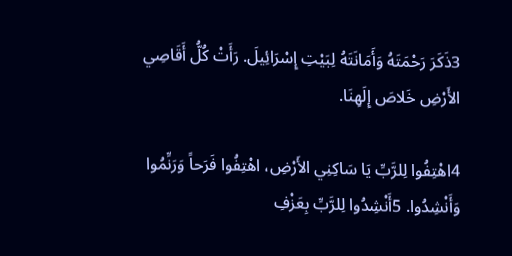3ذَكَرَ رَحْمَتَهُ وَأَمَانَتَهُ لِبَيْتِ إِسْرَائِيلَ. رَأَتْ كُلُّ أَقَاصِي الأَرْضِ خَلاصَ إِلَهِنَا.

4اهْتِفُوا لِلرَّبِّ يَا سَاكِنِي الأَرْضِ، اهْتِفُوا فَرَحاً وَرَنِّمُوا وَأَنْشِدُوا. 5أَنْشِدُوا لِلرَّبِّ بِعَزْفِ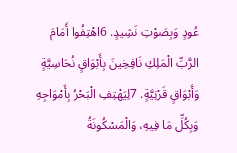عُودٍ وَبِصَوْتِ نَشِيدٍ. 6اهْتِفُوا أَمَامَ الرَّبِّ الْمَلِكِ نَافِخِينَ بِأَبْوَاقٍ نُحَاسِيَّةٍ وَأَبْوَاقٍ قَرْنِيَّةٍ. 7لِيَهْتِفِ الْبَحْرُ بِأَمْوَاجِهِ وَبِكُلِّ مَا فِيهِ، وَالْمَسْكُونَةُ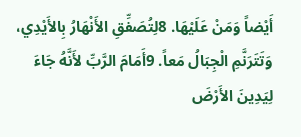أَيْضاً وَمَنْ عَلَيْهَا. 8لِتُصَفِّقِ الأَنْهَارُ بِالأَيْدِي، وَتَتَرَنَّمِ الْجِبَالُ مَعاً. 9أَمَامَ الرَّبِّ لأَنَّهُ جَاءَ لِيَدِينَ الأَرْضَ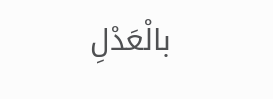بالْعَدْلِ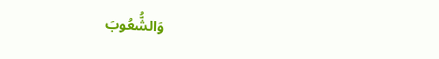وَالشُّعُوبَ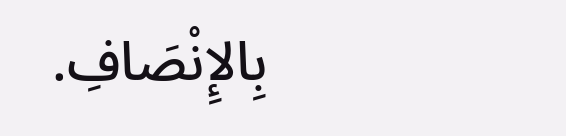بِالإِنْصَافِ.